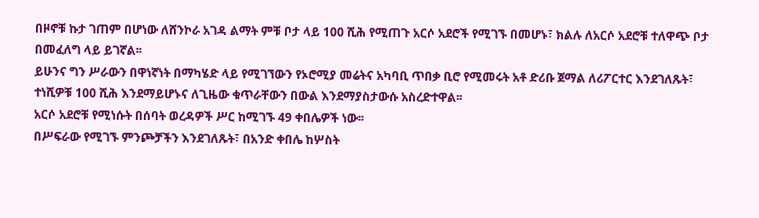በዞኖቹ ኩታ ገጠም በሆነው ለሸንኮራ አገዳ ልማት ምቹ ቦታ ላይ 100 ሺሕ የሚጠጉ አርሶ አደሮች የሚገኙ በመሆኑ፣ ክልሉ ለአርሶ አደሮቹ ተለዋጭ ቦታ በመፈለግ ላይ ይገኛል፡፡
ይሁንና ግን ሥራውን በዋነኛነት በማካሄድ ላይ የሚገኘውን የኦሮሚያ መሬትና አካባቢ ጥበቃ ቢሮ የሚመሩት አቶ ድሪቡ ጀማል ለሪፖርተር እንደገለጹት፣ ተነሺዎቹ 100 ሺሕ እንደማይሆኑና ለጊዜው ቁጥራቸውን በውል እንደማያስታውሱ አስረድተዋል፡፡
አርሶ አደሮቹ የሚነሱት በሰባት ወረዳዎች ሥር ከሚገኙ 49 ቀበሌዎች ነው፡፡
በሥፍራው የሚገኙ ምንጮቻችን እንደገለጹት፣ በአንድ ቀበሌ ከሦስት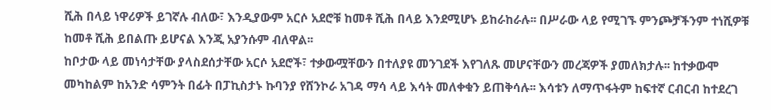ሺሕ በላይ ነዋሪዎች ይገኛሉ ብለው፣ እንዲያውም አርሶ አደሮቹ ከመቶ ሺሕ በላይ እንደሚሆኑ ይከራከራሉ፡፡ በሥራው ላይ የሚገኙ ምንጮቻችንም ተነሺዎቹ ከመቶ ሺሕ ይበልጡ ይሆናል እንጂ አያንሱም ብለዋል፡፡
ከቦታው ላይ መነሳታቸው ያላስደሰታቸው አርሶ አደሮች፣ ተቃውሟቸውን በተለያዩ መንገደች እየገለጹ መሆናቸውን መረጃዎች ያመለክታሉ፡፡ ከተቃውሞ መካከልም ከአንድ ሳምንት በፊት በፓኪስታኑ ኩባንያ የሸንኮራ አገዳ ማሳ ላይ እሳት መለቀቁን ይጠቅሳሉ፡፡ እሳቱን ለማጥፋትም ከፍተኛ ርብርብ ከተደረገ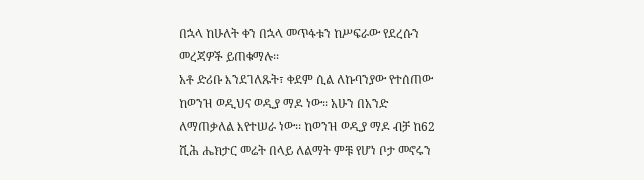በኋላ ከሁለት ቀን በኋላ መጥፋቱን ከሥፍራው የደረሱን መረጃዎች ይጠቁማሉ፡፡
አቶ ድሪቡ እንደገለጹት፣ ቀደም ሲል ለኩባንያው የተሰጠው ከወንዝ ወዲህና ወዲያ ማዶ ነው፡፡ አሁን በአንድ ለማጠቃለል እየተሠራ ነው፡፡ ከወንዝ ወዲያ ማዶ ብቻ ከ62 ሺሕ ሔክታር መሬት በላይ ለልማት ምቹ የሆነ ቦታ መኖሩን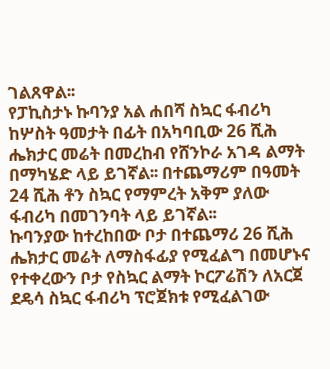ገልጸዋል፡፡
የፓኪስታኑ ኩባንያ አል ሐበሻ ስኳር ፋብሪካ ከሦስት ዓመታት በፊት በአካባቢው 26 ሺሕ ሔክታር መሬት በመረከብ የሸንኮራ አገዳ ልማት በማካሄድ ላይ ይገኛል፡፡ በተጨማሪም በዓመት 24 ሺሕ ቶን ስኳር የማምረት አቅም ያለው ፋብሪካ በመገንባት ላይ ይገኛል፡፡
ኩባንያው ከተረከበው ቦታ በተጨማሪ 26 ሺሕ ሔክታር መሬት ለማስፋፊያ የሚፈልግ በመሆኑና የተቀረውን ቦታ የስኳር ልማት ኮርፖሬሽን ለአርጀ ደዴሳ ስኳር ፋብሪካ ፕሮጀክቱ የሚፈልገው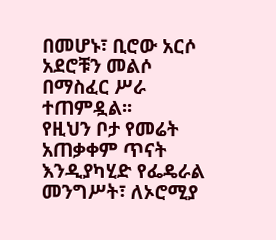በመሆኑ፣ ቢሮው አርሶ አደሮቹን መልሶ በማስፈር ሥራ ተጠምዷል፡፡
የዚህን ቦታ የመሬት አጠቃቀም ጥናት እንዲያካሂድ የፌዴራል መንግሥት፣ ለኦሮሚያ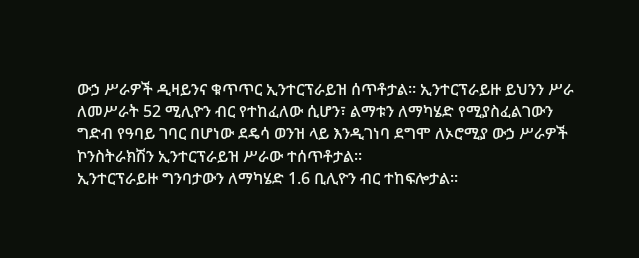ውኃ ሥራዎች ዲዛይንና ቁጥጥር ኢንተርፕራይዝ ሰጥቶታል፡፡ ኢንተርፕራይዙ ይህንን ሥራ ለመሥራት 52 ሚሊዮን ብር የተከፈለው ሲሆን፣ ልማቱን ለማካሄድ የሚያስፈልገውን ግድብ የዓባይ ገባር በሆነው ደዴሳ ወንዝ ላይ እንዲገነባ ደግሞ ለኦሮሚያ ውኃ ሥራዎች ኮንስትራክሽን ኢንተርፕራይዝ ሥራው ተሰጥቶታል፡፡
ኢንተርፕራይዙ ግንባታውን ለማካሄድ 1.6 ቢሊዮን ብር ተከፍሎታል፡፡